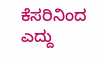ಕೆಸರಿನಿಂದ ಎದ್ದು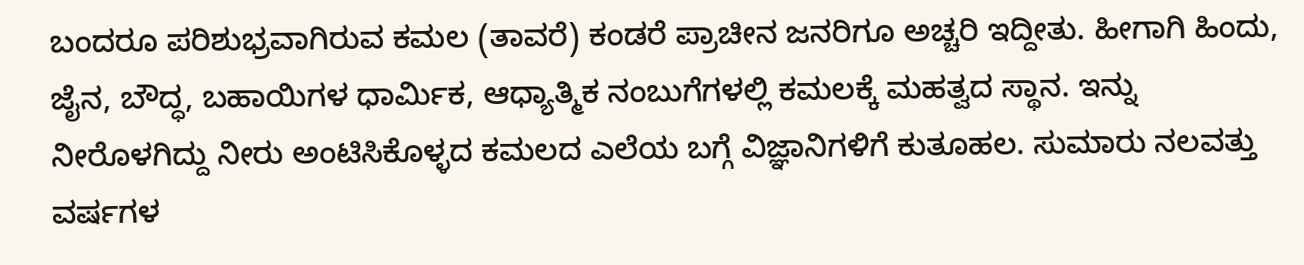ಬಂದರೂ ಪರಿಶುಭ್ರವಾಗಿರುವ ಕಮಲ (ತಾವರೆ) ಕಂಡರೆ ಪ್ರಾಚೀನ ಜನರಿಗೂ ಅಚ್ಚರಿ ಇದ್ದೀತು. ಹೀಗಾಗಿ ಹಿಂದು, ಜೈನ, ಬೌದ್ಧ, ಬಹಾಯಿಗಳ ಧಾರ್ಮಿಕ, ಆಧ್ಯಾತ್ಮಿಕ ನಂಬುಗೆಗಳಲ್ಲಿ ಕಮಲಕ್ಕೆ ಮಹತ್ವದ ಸ್ಥಾನ. ಇನ್ನು ನೀರೊಳಗಿದ್ದು ನೀರು ಅಂಟಿಸಿಕೊಳ್ಳದ ಕಮಲದ ಎಲೆಯ ಬಗ್ಗೆ ವಿಜ್ಞಾನಿಗಳಿಗೆ ಕುತೂಹಲ. ಸುಮಾರು ನಲವತ್ತು ವರ್ಷಗಳ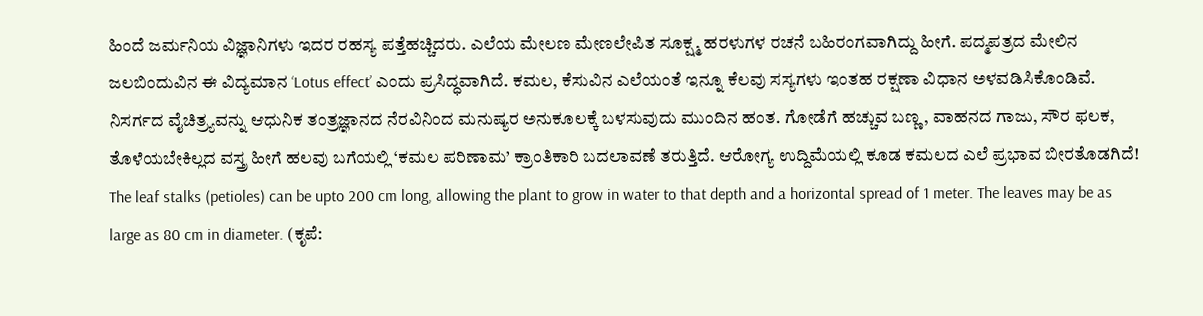ಹಿಂದೆ ಜರ್ಮನಿಯ ವಿಜ್ಞಾನಿಗಳು ಇದರ ರಹಸ್ಯ ಪತ್ತೆಹಚ್ಚಿದರು. ಎಲೆಯ ಮೇಲಣ ಮೇಣಲೇಪಿತ ಸೂಕ್ಷ್ಮ ಹರಳುಗಳ ರಚನೆ ಬಹಿರಂಗವಾಗಿದ್ದು ಹೀಗೆ. ಪದ್ಮಪತ್ರದ ಮೇಲಿನ ಜಲಬಿಂದುವಿನ ಈ ವಿದ್ಯಮಾನ ‘Lotus effect’ ಎಂದು ಪ್ರಸಿದ್ಧವಾಗಿದೆ. ಕಮಲ, ಕೆಸುವಿನ ಎಲೆಯಂತೆ ಇನ್ನೂ ಕೆಲವು ಸಸ್ಯಗಳು ಇಂತಹ ರಕ್ಷಣಾ ವಿಧಾನ ಅಳವಡಿಸಿಕೊಂಡಿವೆ.
ನಿಸರ್ಗದ ವೈಚಿತ್ರ್ಯವನ್ನು ಆಧುನಿಕ ತಂತ್ರಜ್ಞಾನದ ನೆರವಿನಿಂದ ಮನುಷ್ಯರ ಅನುಕೂಲಕ್ಕೆ ಬಳಸುವುದು ಮುಂದಿನ ಹಂತ. ಗೋಡೆಗೆ ಹಚ್ಚುವ ಬಣ್ಣ, ವಾಹನದ ಗಾಜು, ಸೌರ ಫಲಕ, ತೊಳೆಯಬೇಕಿಲ್ಲದ ವಸ್ತ್ರ ಹೀಗೆ ಹಲವು ಬಗೆಯಲ್ಲಿ ‘ಕಮಲ ಪರಿಣಾಮ’ ಕ್ರಾಂತಿಕಾರಿ ಬದಲಾವಣೆ ತರುತ್ತಿದೆ. ಆರೋಗ್ಯ ಉದ್ದಿಮೆಯಲ್ಲಿ ಕೂಡ ಕಮಲದ ಎಲೆ ಪ್ರಭಾವ ಬೀರತೊಡಗಿದೆ!
The leaf stalks (petioles) can be upto 200 cm long, allowing the plant to grow in water to that depth and a horizontal spread of 1 meter. The leaves may be as large as 80 cm in diameter. (ಕೃಪೆ: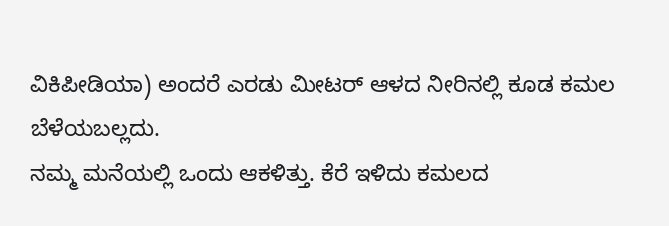ವಿಕಿಪೀಡಿಯಾ) ಅಂದರೆ ಎರಡು ಮೀಟರ್ ಆಳದ ನೀರಿನಲ್ಲಿ ಕೂಡ ಕಮಲ ಬೆಳೆಯಬಲ್ಲದು.
ನಮ್ಮ ಮನೆಯಲ್ಲಿ ಒಂದು ಆಕಳಿತ್ತು. ಕೆರೆ ಇಳಿದು ಕಮಲದ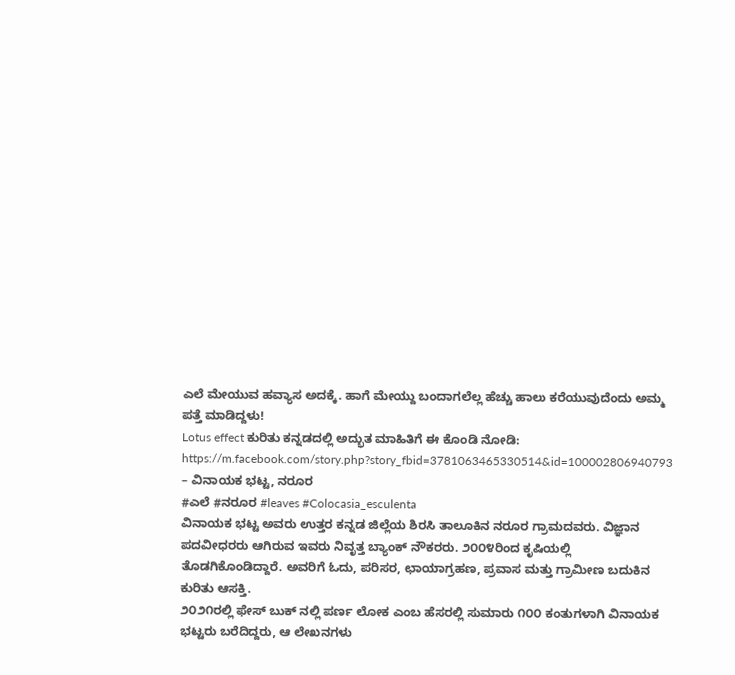ಎಲೆ ಮೇಯುವ ಹವ್ಯಾಸ ಅದಕ್ಕೆ. ಹಾಗೆ ಮೇಯ್ದು ಬಂದಾಗಲೆಲ್ಲ ಹೆಚ್ಚು ಹಾಲು ಕರೆಯುವುದೆಂದು ಅಮ್ಮ ಪತ್ತೆ ಮಾಡಿದ್ದಳು!
Lotus effect ಕುರಿತು ಕನ್ನಡದಲ್ಲಿ ಅದ್ಭುತ ಮಾಹಿತಿಗೆ ಈ ಕೊಂಡಿ ನೋಡಿ:
https://m.facebook.com/story.php?story_fbid=3781063465330514&id=100002806940793
– ವಿನಾಯಕ ಭಟ್ಟ, ನರೂರ
#ಎಲೆ #ನರೂರ #leaves #Colocasia_esculenta
ವಿನಾಯಕ ಭಟ್ಟ ಅವರು ಉತ್ತರ ಕನ್ನಡ ಜಿಲ್ಲೆಯ ಶಿರಸಿ ತಾಲೂಕಿನ ನರೂರ ಗ್ರಾಮದವರು. ವಿಜ್ಞಾನ ಪದವೀಧರರು ಆಗಿರುವ ಇವರು ನಿವೃತ್ತ ಬ್ಯಾಂಕ್ ನೌಕರರು. ೨೦೦೪ರಿಂದ ಕೃಷಿಯಲ್ಲಿ ತೊಡಗಿಕೊಂಡಿದ್ದಾರೆ. ಅವರಿಗೆ ಓದು, ಪರಿಸರ, ಛಾಯಾಗ್ರಹಣ, ಪ್ರವಾಸ ಮತ್ತು ಗ್ರಾಮೀಣ ಬದುಕಿನ ಕುರಿತು ಆಸಕ್ತಿ.
೨೦೨೧ರಲ್ಲಿ ಫೇಸ್ ಬುಕ್ ನಲ್ಲಿ ಪರ್ಣ ಲೋಕ ಎಂಬ ಹೆಸರಲ್ಲಿ ಸುಮಾರು ೧೦೦ ಕಂತುಗಳಾಗಿ ವಿನಾಯಕ ಭಟ್ಟರು ಬರೆದಿದ್ದರು, ಆ ಲೇಖನಗಳು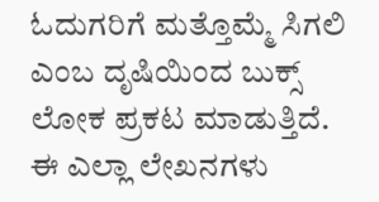ಓದುಗರಿಗೆ ಮತ್ತೊಮ್ಮೆ ಸಿಗಲಿ ಎಂಬ ದೃಷಿಯಿಂದ ಬುಕ್ಸ್ ಲೋಕ ಪ್ರಕಟ ಮಾಡುತ್ತಿದೆ. ಈ ಎಲ್ಲಾ ಲೇಖನಗಳು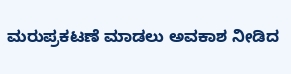ಮರುಪ್ರಕಟಣೆ ಮಾಡಲು ಅವಕಾಶ ನೀಡಿದ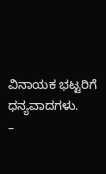ವಿನಾಯಕ ಭಟ್ಟರಿಗೆ ಧನ್ಯವಾದಗಳು.
–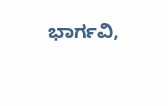ಭಾರ್ಗವಿ,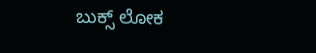ಬುಕ್ಸ್ ಲೋಕ